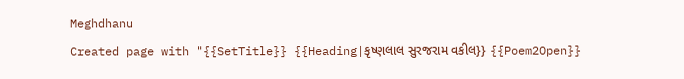Meghdhanu
Created page with "{{SetTitle}} {{Heading|કૃષ્ણલાલ સુરજરામ વકીલ}} {{Poem2Open}}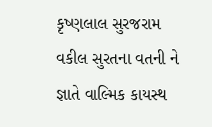કૃષ્ણલાલ સુરજરામ વકીલ સુરતના વતની ને જ્ઞાતે વાલ્મિક કાયસ્થ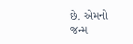છે. એમનો જન્મ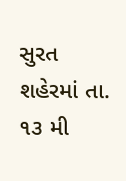સુરત શહેરમાં તા. ૧૩ મી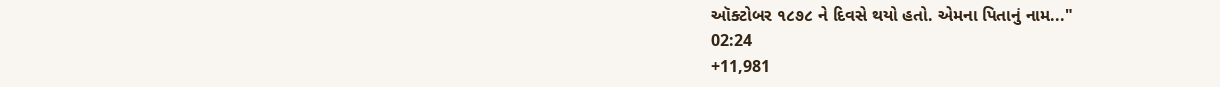ઑક્ટોબર ૧૮૭૮ ને દિવસે થયો હતો. એમના પિતાનું નામ..."
02:24
+11,981